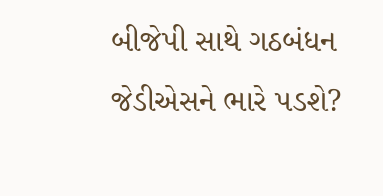બીજેપી સાથે ગઠબંધન જેડીએસને ભારે પડશે?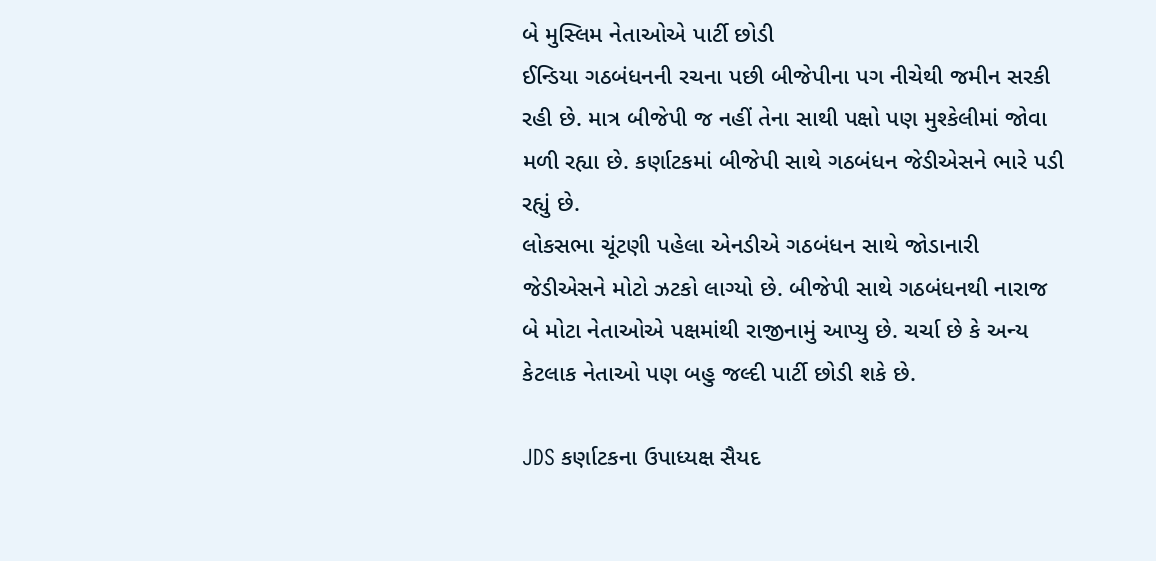બે મુસ્લિમ નેતાઓએ પાર્ટી છોડી
ઈન્ડિયા ગઠબંધનની રચના પછી બીજેપીના પગ નીચેથી જમીન સરકી રહી છે. માત્ર બીજેપી જ નહીં તેના સાથી પક્ષો પણ મુશ્કેલીમાં જોવા મળી રહ્યા છે. કર્ણાટકમાં બીજેપી સાથે ગઠબંધન જેડીએસને ભારે પડી રહ્યું છે.
લોકસભા ચૂંટણી પહેલા એનડીએ ગઠબંધન સાથે જોડાનારી જેડીએસને મોટો ઝટકો લાગ્યો છે. બીજેપી સાથે ગઠબંધનથી નારાજ બે મોટા નેતાઓએ પક્ષમાંથી રાજીનામું આપ્યુ છે. ચર્ચા છે કે અન્ય કેટલાક નેતાઓ પણ બહુ જલ્દી પાર્ટી છોડી શકે છે.

JDS કર્ણાટકના ઉપાધ્યક્ષ સૈયદ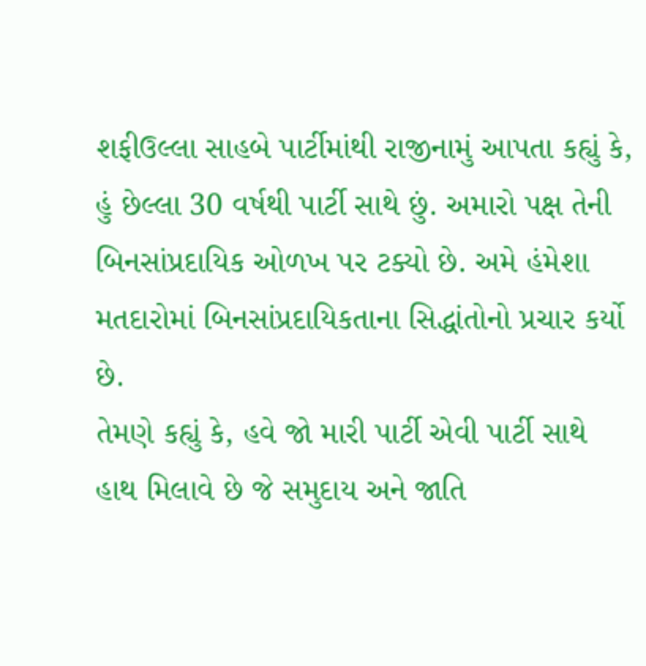શફીઉલ્લા સાહબે પાર્ટીમાંથી રાજીનામું આપતા કહ્યું કે, હું છેલ્લા 30 વર્ષથી પાર્ટી સાથે છું. અમારો પક્ષ તેની બિનસાંપ્રદાયિક ઓળખ પર ટક્યો છે. અમે હંમેશા મતદારોમાં બિનસાંપ્રદાયિકતાના સિદ્ધાંતોનો પ્રચાર કર્યો છે.
તેમણે કહ્યું કે, હવે જો મારી પાર્ટી એવી પાર્ટી સાથે હાથ મિલાવે છે જે સમુદાય અને જાતિ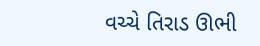વચ્ચે તિરાડ ઊભી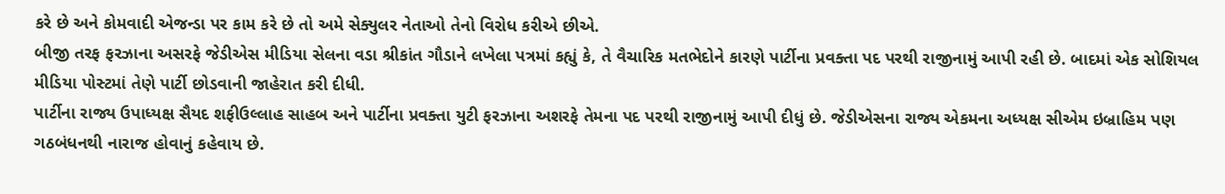કરે છે અને કોમવાદી એજન્ડા પર કામ કરે છે તો અમે સેક્યુલર નેતાઓ તેનો વિરોધ કરીએ છીએ.
બીજી તરફ ફરઝાના અસરફે જેડીએસ મીડિયા સેલના વડા શ્રીકાંત ગૌડાને લખેલા પત્રમાં કહ્યું કે, તે વૈચારિક મતભેદોને કારણે પાર્ટીના પ્રવક્તા પદ પરથી રાજીનામું આપી રહી છે. બાદમાં એક સોશિયલ મીડિયા પોસ્ટમાં તેણે પાર્ટી છોડવાની જાહેરાત કરી દીધી.
પાર્ટીના રાજ્ય ઉપાધ્યક્ષ સૈયદ શફીઉલ્લાહ સાહબ અને પાર્ટીના પ્રવક્તા યુટી ફરઝાના અશરફે તેમના પદ પરથી રાજીનામું આપી દીધું છે. જેડીએસના રાજ્ય એકમના અધ્યક્ષ સીએમ ઇબ્રાહિમ પણ ગઠબંધનથી નારાજ હોવાનું કહેવાય છે.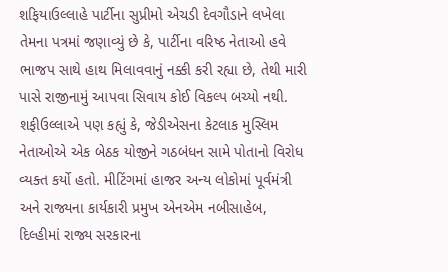શફિયાઉલ્લાહે પાર્ટીના સુપ્રીમો એચડી દેવગૌડાને લખેલા તેમના પત્રમાં જણાવ્યું છે કે, પાર્ટીના વરિષ્ઠ નેતાઓ હવે ભાજપ સાથે હાથ મિલાવવાનું નક્કી કરી રહ્યા છે, તેથી મારી પાસે રાજીનામું આપવા સિવાય કોઈ વિકલ્પ બચ્યો નથી.
શફીઉલ્લાએ પણ કહ્યું કે, જેડીએસના કેટલાક મુસ્લિમ નેતાઓએ એક બેઠક યોજીને ગઠબંધન સામે પોતાનો વિરોધ વ્યક્ત કર્યો હતો. મીટિંગમાં હાજર અન્ય લોકોમાં પૂર્વમંત્રી અને રાજ્યના કાર્યકારી પ્રમુખ એનએમ નબીસાહેબ, દિલ્હીમાં રાજ્ય સરકારના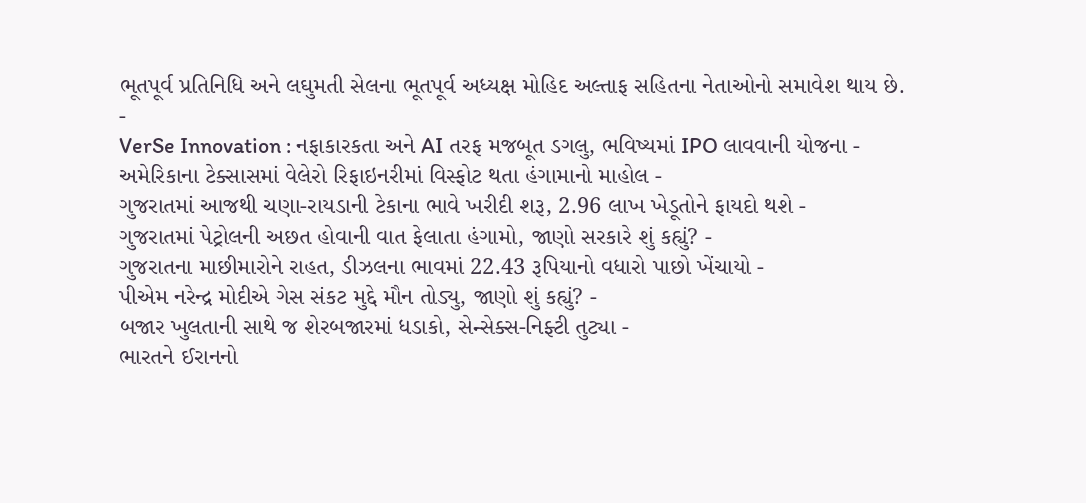ભૂતપૂર્વ પ્રતિનિધિ અને લઘુમતી સેલના ભૂતપૂર્વ અધ્યક્ષ મોહિદ અલ્તાફ સહિતના નેતાઓનો સમાવેશ થાય છે.
-
VerSe Innovation : નફાકારકતા અને AI તરફ મજબૂત ડગલુ, ભવિષ્યમાં IPO લાવવાની યોજના -
અમેરિકાના ટેક્સાસમાં વેલેરો રિફાઇનરીમાં વિસ્ફોટ થતા હંગામાનો માહોલ -
ગુજરાતમાં આજથી ચણા-રાયડાની ટેકાના ભાવે ખરીદી શરૂ, 2.96 લાખ ખેડૂતોને ફાયદો થશે -
ગુજરાતમાં પેટ્રોલની અછત હોવાની વાત ફેલાતા હંગામો, જાણો સરકારે શું કહ્યું? -
ગુજરાતના માછીમારોને રાહત, ડીઝલના ભાવમાં 22.43 રૂપિયાનો વધારો પાછો ખેંચાયો -
પીએમ નરેન્દ્ર મોદીએ ગેસ સંકટ મુદ્દે મૌન તોડ્યુ, જાણો શું કહ્યું? -
બજાર ખુલતાની સાથે જ શેરબજારમાં ધડાકો, સેન્સેક્સ-નિફ્ટી તુટ્યા -
ભારતને ઈરાનનો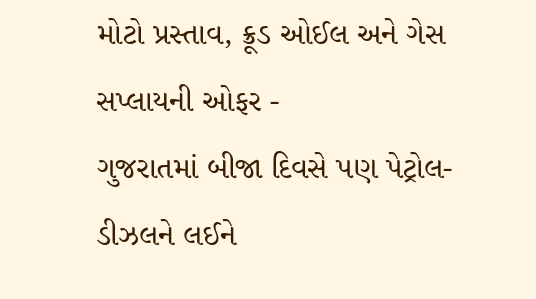મોટો પ્રસ્તાવ, ક્રૂડ ઓઈલ અને ગેસ સપ્લાયની ઓફર -
ગુજરાતમાં બીજા દિવસે પણ પેટ્રોલ-ડીઝલને લઈને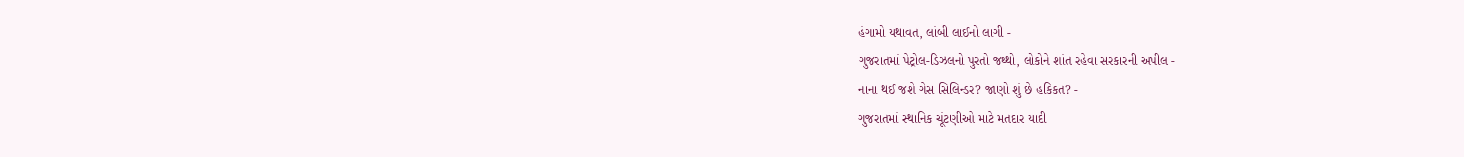હંગામો યથાવત, લાંબી લાઈનો લાગી -
ગુજરાતમાં પેટ્રોલ-ડિઝલનો પુરતો જથ્થો, લોકોને શાંત રહેવા સરકારની અપીલ -
નાના થઈ જશે ગેસ સિલિન્ડર? જાણો શું છે હકિકત? -
ગુજરાતમાં સ્થાનિક ચૂંટણીઓ માટે મતદાર યાદી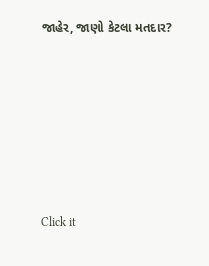જાહેર, જાણો કેટલા મતદાર?






Click it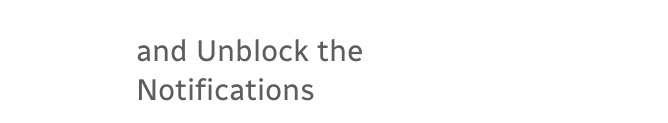and Unblock the Notifications